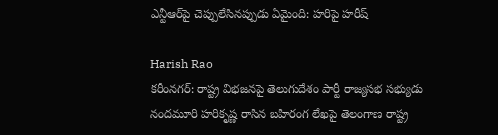ఎన్టీఆర్‌పై చెప్పులేసినప్పుడు ఏమైంది: హరిపై హరీష్

Harish Rao
కరీంనగర్: రాష్ట్ర విభజనపై తెలుగుదేశం పార్టీ రాజ్యసభ సభ్యుడు నందమూరి హరికృష్ణ రాసిన బహిరంగ లేఖపై తెలంగాణ రాష్ట్ర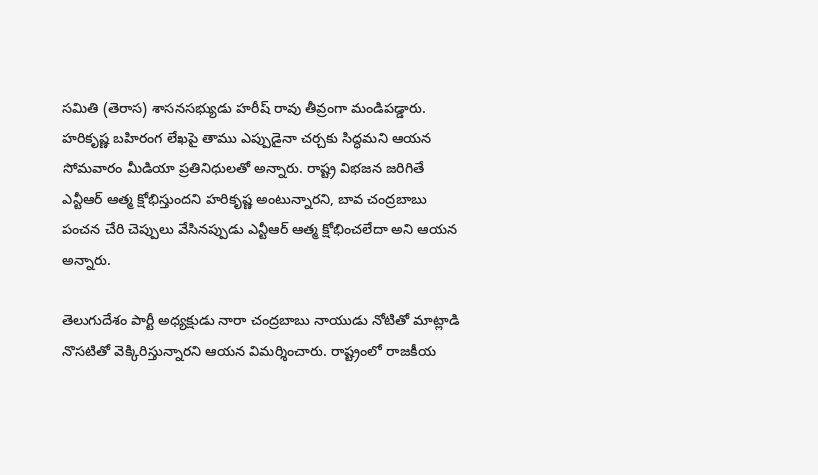సమితి (తెరాస) శాసనసభ్యుడు హరీష్ రావు తీవ్రంగా మండిపడ్డారు. హరికృష్ణ బహిరంగ లేఖపై తాము ఎప్పుడైనా చర్చకు సిద్ధమని ఆయన సోమవారం మీడియా ప్రతినిధులతో అన్నారు. రాష్ట్ర విభజన జరిగితే ఎన్టీఆర్ ఆత్మ క్షోభిస్తుందని హరికృష్ణ అంటున్నారని, బావ చంద్రబాబు పంచన చేరి చెప్పులు వేసినప్పుడు ఎన్టీఆర్ ఆత్మ క్షోభించలేదా అని ఆయన అన్నారు.

తెలుగుదేశం పార్టీ అధ్యక్షుడు నారా చంద్రబాబు నాయుడు నోటితో మాట్లాడి నొసటితో వెక్కిరిస్తున్నారని ఆయన విమర్శించారు. రాష్ట్రంలో రాజకీయ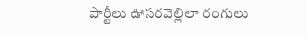పార్టీలు ఊసరవెల్లిలా రంగులు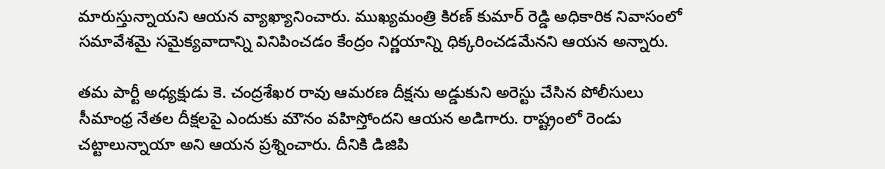మారుస్తున్నాయని ఆయన వ్యాఖ్యానించారు. ముఖ్యమంత్రి కిరణ్ కుమార్ రెడ్డి అధికారిక నివాసంలో సమావేశమై సమైక్యవాదాన్ని వినిపించడం కేంద్రం నిర్ణయాన్ని ధిక్కరించడమేనని ఆయన అన్నారు.

తమ పార్టీ అధ్యక్షుడు కె. చంద్రశేఖర రావు ఆమరణ దీక్షను అడ్డుకుని అరెస్టు చేసిన పోలీసులు సీమాంధ్ర నేతల దీక్షలపై ఎందుకు మౌనం వహిస్తోందని ఆయన అడిగారు. రాష్ట్రంలో రెండు చట్టాలున్నాయా అని ఆయన ప్రశ్నించారు. దీనికి డిజిపి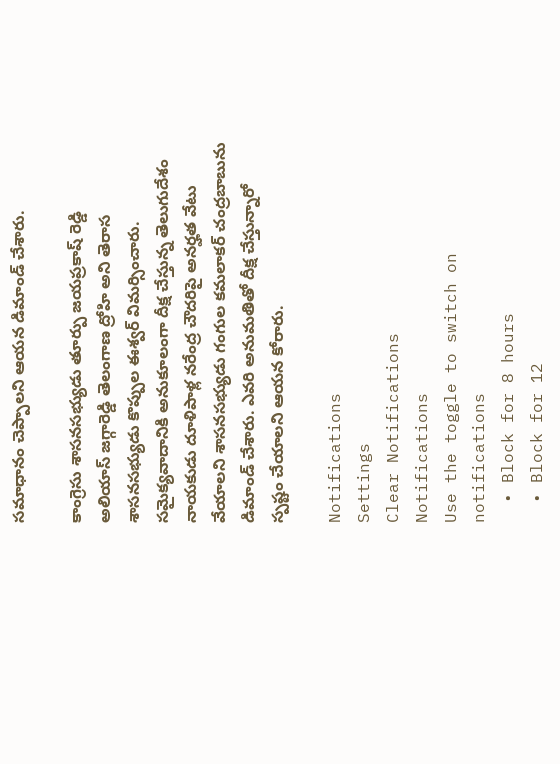సమాధానం చెప్పాలని ఆయన డిమాండ్ చేశారు.

కాంగ్రెసు శాసనసభ్యుడు తూర్పు జయప్రకాష్ రెడ్డి అలియాస్ జగ్గారెడ్డి తెలంగాణ ద్రోహి అని తెరాస శాసనసభ్యుడు కొప్పుల ఈశ్వర్ విమర్సించారు. సమైక్యవాదానికి అనుకూలంగా దీక్ష చేస్తున్న తెలుగుదేశం నాయకుడు దూళిపాళ్ల నరేంద్ర చౌదరిపై అనర్హత వేటు వేయాలని శాసనసభ్యుడు గంగుల కమలాకర్ చంద్రబాబును డిమాండ్ చేశారు. ఎవరి అనుమతితో దీక్ష చేస్తున్నారో స్పష్టం చేయాలని ఆయన కోరారు.

Notifications
Settings
Clear Notifications
Notifications
Use the toggle to switch on notifications
  • Block for 8 hours
  • Block for 12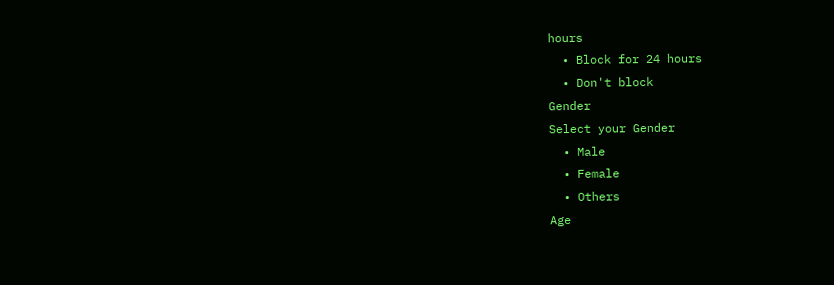hours
  • Block for 24 hours
  • Don't block
Gender
Select your Gender
  • Male
  • Female
  • Others
Age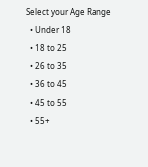Select your Age Range
  • Under 18
  • 18 to 25
  • 26 to 35
  • 36 to 45
  • 45 to 55
  • 55+